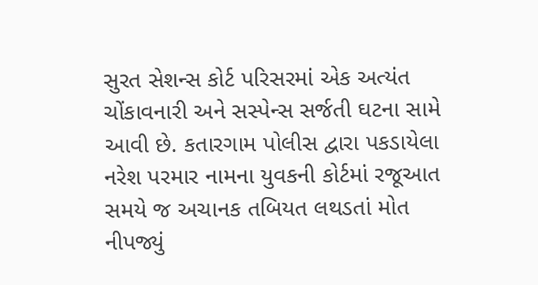સુરત સેશન્સ કોર્ટ પરિસરમાં એક અત્યંત ચોંકાવનારી અને સસ્પેન્સ સર્જતી ઘટના સામે આવી છે. કતારગામ પોલીસ દ્વારા પકડાયેલા નરેશ પરમાર નામના યુવકની કોર્ટમાં રજૂઆત સમયે જ અચાનક તબિયત લથડતાં મોત નીપજ્યું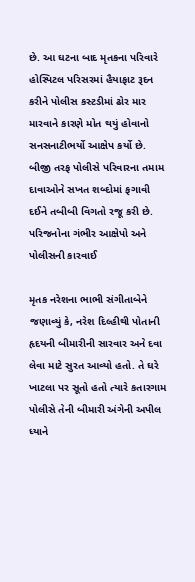છે. આ ઘટના બાદ મૃતકના પરિવારે હોસ્પિટલ પરિસરમાં હૈયાફાટ રૂદન કરીને પોલીસ કસ્ટડીમાં ઢોર માર મારવાને કારણે મોત થયું હોવાનો સનસનાટીભર્યો આક્ષેપ કર્યો છે. બીજી તરફ પોલીસે પરિવારના તમામ દાવાઓને સખત શબ્દોમાં ફગાવી દઈને તબીબી વિગતો રજૂ કરી છે.
પરિજનોના ગંભીર આક્ષેપો અને પોલીસની કારવાઈ

મૃતક નરેશના ભાભી સંગીતાબેને જણાવ્યું કે, નરેશ દિલ્હીથી પોતાની હૃદયની બીમારીની સારવાર અને દવા લેવા માટે સુરત આવ્યો હતો. તે ઘરે ખાટલા પર સૂતો હતો ત્યારે કતારગામ પોલીસે તેની બીમારી અંગેની અપીલ ધ્યાને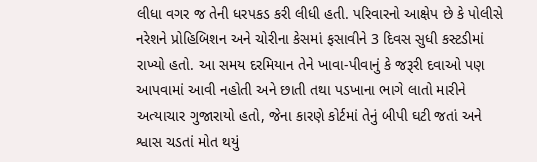લીધા વગર જ તેની ધરપકડ કરી લીધી હતી. પરિવારનો આક્ષેપ છે કે પોલીસે નરેશને પ્રોહિબિશન અને ચોરીના કેસમાં ફસાવીને 3 દિવસ સુધી કસ્ટડીમાં રાખ્યો હતો. આ સમય દરમિયાન તેને ખાવા-પીવાનું કે જરૂરી દવાઓ પણ આપવામાં આવી નહોતી અને છાતી તથા પડખાના ભાગે લાતો મારીને અત્યાચાર ગુજારાયો હતો, જેના કારણે કોર્ટમાં તેનું બીપી ઘટી જતાં અને શ્વાસ ચડતાં મોત થયું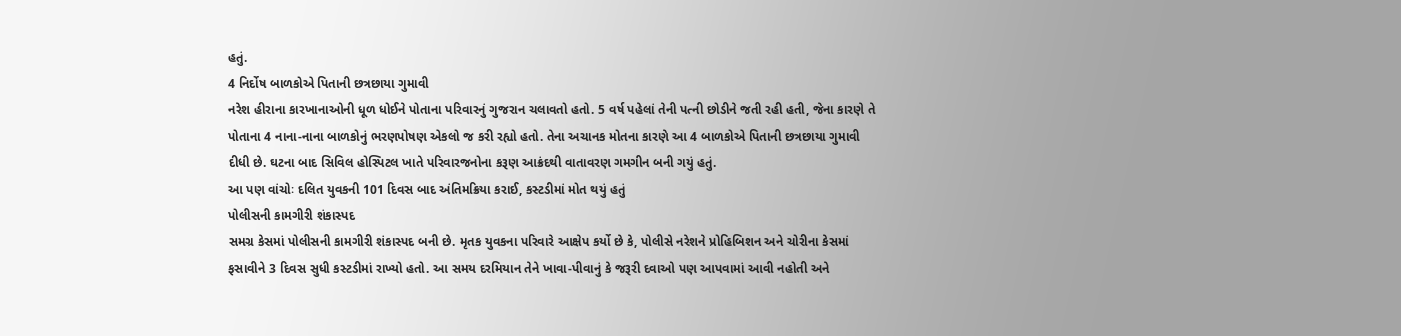હતું.
4 નિર્દોષ બાળકોએ પિતાની છત્રછાયા ગુમાવી
નરેશ હીરાના કારખાનાઓની ધૂળ ધોઈને પોતાના પરિવારનું ગુજરાન ચલાવતો હતો. 5 વર્ષ પહેલાં તેની પત્ની છોડીને જતી રહી હતી, જેના કારણે તે પોતાના 4 નાના-નાના બાળકોનું ભરણપોષણ એકલો જ કરી રહ્યો હતો. તેના અચાનક મોતના કારણે આ 4 બાળકોએ પિતાની છત્રછાયા ગુમાવી દીધી છે. ઘટના બાદ સિવિલ હોસ્પિટલ ખાતે પરિવારજનોના કરૂણ આક્રંદથી વાતાવરણ ગમગીન બની ગયું હતું.
આ પણ વાંચોઃ દલિત યુવકની 101 દિવસ બાદ અંતિમક્રિયા કરાઈ, કસ્ટડીમાં મોત થયું હતું
પોલીસની કામગીરી શંકાસ્પદ
સમગ્ર કેસમાં પોલીસની કામગીરી શંકાસ્પદ બની છે. મૃતક યુવકના પરિવારે આક્ષેપ કર્યો છે કે, પોલીસે નરેશને પ્રોહિબિશન અને ચોરીના કેસમાં ફસાવીને 3 દિવસ સુધી કસ્ટડીમાં રાખ્યો હતો. આ સમય દરમિયાન તેને ખાવા-પીવાનું કે જરૂરી દવાઓ પણ આપવામાં આવી નહોતી અને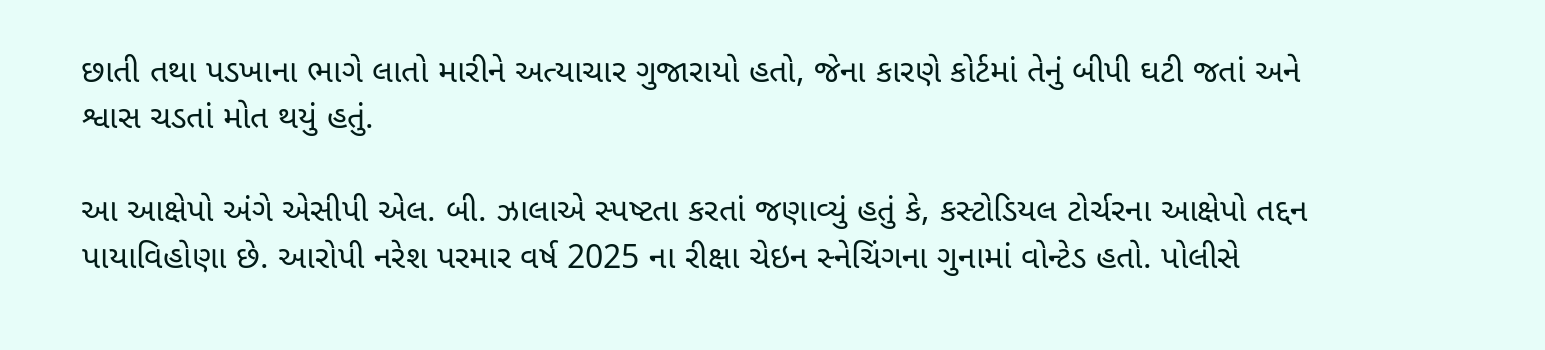છાતી તથા પડખાના ભાગે લાતો મારીને અત્યાચાર ગુજારાયો હતો, જેના કારણે કોર્ટમાં તેનું બીપી ઘટી જતાં અને શ્વાસ ચડતાં મોત થયું હતું.

આ આક્ષેપો અંગે એસીપી એલ. બી. ઝાલાએ સ્પષ્ટતા કરતાં જણાવ્યું હતું કે, કસ્ટોડિયલ ટોર્ચરના આક્ષેપો તદ્દન પાયાવિહોણા છે. આરોપી નરેશ પરમાર વર્ષ 2025 ના રીક્ષા ચેઇન સ્નેચિંગના ગુનામાં વોન્ટેડ હતો. પોલીસે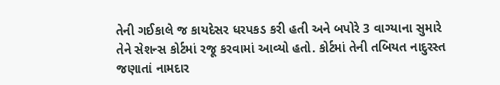તેની ગઈકાલે જ કાયદેસર ધરપકડ કરી હતી અને બપોરે 3 વાગ્યાના સુમારે તેને સેશન્સ કોર્ટમાં રજૂ કરવામાં આવ્યો હતો. કોર્ટમાં તેની તબિયત નાદુરસ્ત જણાતાં નામદાર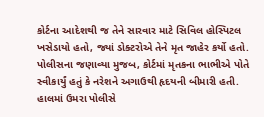કોર્ટના આદેશથી જ તેને સારવાર માટે સિવિલ હોસ્પિટલ ખસેડાયો હતો, જ્યાં ડોક્ટરોએ તેને મૃત જાહેર કર્યો હતો.
પોલીસના જણાવ્યા મુજબ, કોર્ટમાં મૃતકના ભાભીએ પોતે સ્વીકાર્યું હતું કે નરેશને અગાઉથી હૃદયની બીમારી હતી. હાલમાં ઉમરા પોલીસે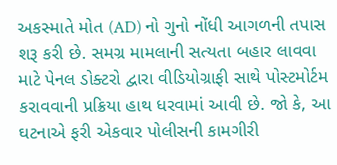અકસ્માતે મોત (AD) નો ગુનો નોંધી આગળની તપાસ શરૂ કરી છે. સમગ્ર મામલાની સત્યતા બહાર લાવવા માટે પેનલ ડોક્ટરો દ્વારા વીડિયોગ્રાફી સાથે પોસ્ટમોર્ટમ કરાવવાની પ્રક્રિયા હાથ ધરવામાં આવી છે. જો કે, આ ઘટનાએ ફરી એકવાર પોલીસની કામગીરી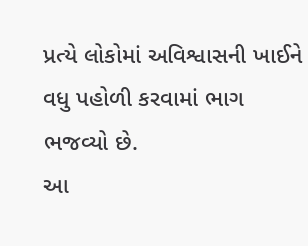પ્રત્યે લોકોમાં અવિશ્વાસની ખાઈને વધુ પહોળી કરવામાં ભાગ ભજવ્યો છે.
આ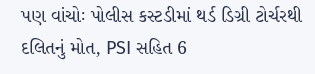પણ વાંચોઃ પોલીસ કસ્ટડીમાં થર્ડ ડિગ્રી ટોર્ચરથી દલિતનું મોત, PSI સહિત 6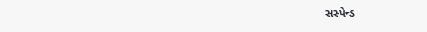સસ્પેન્ડ